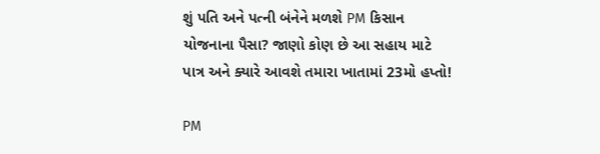શું પતિ અને પત્ની બંનેને મળશે PM કિસાન યોજનાના પૈસા? જાણો કોણ છે આ સહાય માટે પાત્ર અને ક્યારે આવશે તમારા ખાતામાં 23મો હપ્તો!

PM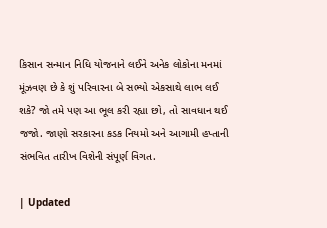કિસાન સન્માન નિધિ યોજનાને લઈને અનેક લોકોના મનમાં મૂંઝવણ છે કે શું પરિવારના બે સભ્યો એકસાથે લાભ લઈ શકે? જો તમે પણ આ ભૂલ કરી રહ્યા છો, તો સાવધાન થઈ જજો. જાણો સરકારના કડક નિયમો અને આગામી હપ્તાની સંભવિત તારીખ વિશેની સંપૂર્ણ વિગત.

| Updated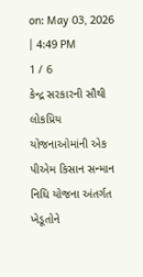on: May 03, 2026 | 4:49 PM
1 / 6
કેન્દ્ર સરકારની સૌથી લોકપ્રિય યોજનાઓમાંની એક પીએમ કિસાન સન્માન નિધિ યોજના અંતર્ગત ખેડૂતોને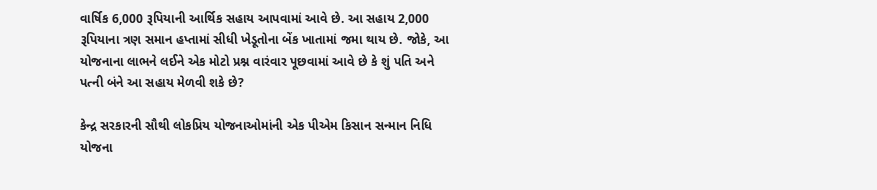વાર્ષિક 6,000 રૂપિયાની આર્થિક સહાય આપવામાં આવે છે. આ સહાય 2,000 રૂપિયાના ત્રણ સમાન હપ્તામાં સીધી ખેડૂતોના બેંક ખાતામાં જમા થાય છે. જોકે, આ યોજનાના લાભને લઈને એક મોટો પ્રશ્ન વારંવાર પૂછવામાં આવે છે કે શું પતિ અને પત્ની બંને આ સહાય મેળવી શકે છે?

કેન્દ્ર સરકારની સૌથી લોકપ્રિય યોજનાઓમાંની એક પીએમ કિસાન સન્માન નિધિ યોજના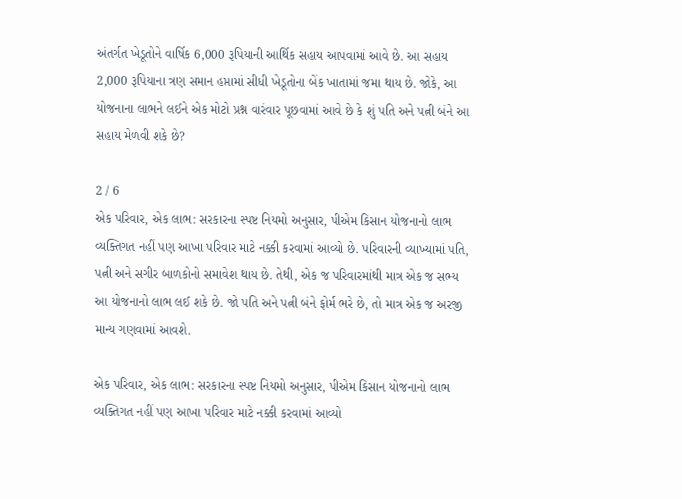અંતર્ગત ખેડૂતોને વાર્ષિક 6,000 રૂપિયાની આર્થિક સહાય આપવામાં આવે છે. આ સહાય 2,000 રૂપિયાના ત્રણ સમાન હપ્તામાં સીધી ખેડૂતોના બેંક ખાતામાં જમા થાય છે. જોકે, આ યોજનાના લાભને લઈને એક મોટો પ્રશ્ન વારંવાર પૂછવામાં આવે છે કે શું પતિ અને પત્ની બંને આ સહાય મેળવી શકે છે?

2 / 6
એક પરિવાર, એક લાભ: સરકારના સ્પષ્ટ નિયમો અનુસાર, પીએમ કિસાન યોજનાનો લાભ વ્યક્તિગત નહીં પણ આખા પરિવાર માટે નક્કી કરવામાં આવ્યો છે. પરિવારની વ્યાખ્યામાં પતિ, પત્ની અને સગીર બાળકોનો સમાવેશ થાય છે. તેથી, એક જ પરિવારમાંથી માત્ર એક જ સભ્ય આ યોજનાનો લાભ લઈ શકે છે. જો પતિ અને પત્ની બંને ફોર્મ ભરે છે, તો માત્ર એક જ અરજી માન્ય ગણવામાં આવશે.

એક પરિવાર, એક લાભ: સરકારના સ્પષ્ટ નિયમો અનુસાર, પીએમ કિસાન યોજનાનો લાભ વ્યક્તિગત નહીં પણ આખા પરિવાર માટે નક્કી કરવામાં આવ્યો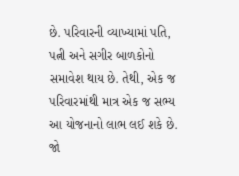છે. પરિવારની વ્યાખ્યામાં પતિ, પત્ની અને સગીર બાળકોનો સમાવેશ થાય છે. તેથી, એક જ પરિવારમાંથી માત્ર એક જ સભ્ય આ યોજનાનો લાભ લઈ શકે છે. જો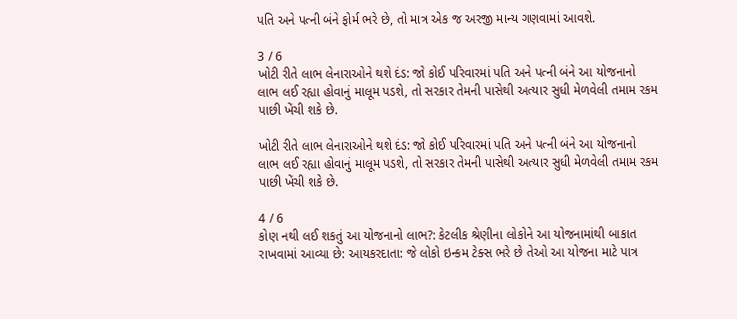પતિ અને પત્ની બંને ફોર્મ ભરે છે, તો માત્ર એક જ અરજી માન્ય ગણવામાં આવશે.

3 / 6
ખોટી રીતે લાભ લેનારાઓને થશે દંડ: જો કોઈ પરિવારમાં પતિ અને પત્ની બંને આ યોજનાનો લાભ લઈ રહ્યા હોવાનું માલૂમ પડશે, તો સરકાર તેમની પાસેથી અત્યાર સુધી મેળવેલી તમામ રકમ પાછી ખેંચી શકે છે.

ખોટી રીતે લાભ લેનારાઓને થશે દંડ: જો કોઈ પરિવારમાં પતિ અને પત્ની બંને આ યોજનાનો લાભ લઈ રહ્યા હોવાનું માલૂમ પડશે, તો સરકાર તેમની પાસેથી અત્યાર સુધી મેળવેલી તમામ રકમ પાછી ખેંચી શકે છે.

4 / 6
કોણ નથી લઈ શકતું આ યોજનાનો લાભ?: કેટલીક શ્રેણીના લોકોને આ યોજનામાંથી બાકાત રાખવામાં આવ્યા છે: આયકરદાતા: જે લોકો ઇન્કમ ટેક્સ ભરે છે તેઓ આ યોજના માટે પાત્ર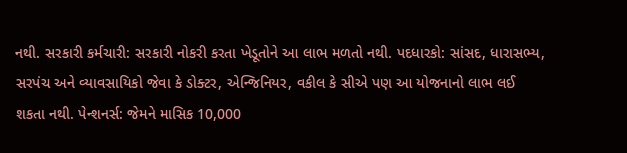નથી. સરકારી કર્મચારી: સરકારી નોકરી કરતા ખેડૂતોને આ લાભ મળતો નથી. પદધારકો: સાંસદ, ધારાસભ્ય, સરપંચ અને વ્યાવસાયિકો જેવા કે ડોક્ટર, એન્જિનિયર, વકીલ કે સીએ પણ આ યોજનાનો લાભ લઈ શકતા નથી. પેન્શનર્સ: જેમને માસિક 10,000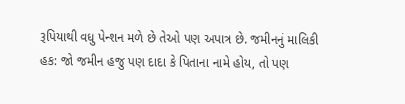રૂપિયાથી વધુ પેન્શન મળે છે તેઓ પણ અપાત્ર છે. જમીનનું માલિકી હક: જો જમીન હજુ પણ દાદા કે પિતાના નામે હોય, તો પણ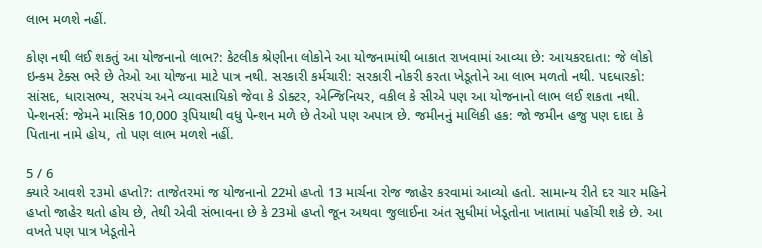લાભ મળશે નહીં.

કોણ નથી લઈ શકતું આ યોજનાનો લાભ?: કેટલીક શ્રેણીના લોકોને આ યોજનામાંથી બાકાત રાખવામાં આવ્યા છે: આયકરદાતા: જે લોકો ઇન્કમ ટેક્સ ભરે છે તેઓ આ યોજના માટે પાત્ર નથી. સરકારી કર્મચારી: સરકારી નોકરી કરતા ખેડૂતોને આ લાભ મળતો નથી. પદધારકો: સાંસદ, ધારાસભ્ય, સરપંચ અને વ્યાવસાયિકો જેવા કે ડોક્ટર, એન્જિનિયર, વકીલ કે સીએ પણ આ યોજનાનો લાભ લઈ શકતા નથી. પેન્શનર્સ: જેમને માસિક 10,000 રૂપિયાથી વધુ પેન્શન મળે છે તેઓ પણ અપાત્ર છે. જમીનનું માલિકી હક: જો જમીન હજુ પણ દાદા કે પિતાના નામે હોય, તો પણ લાભ મળશે નહીં.

5 / 6
ક્યારે આવશે ૨૩મો હપ્તો?: તાજેતરમાં જ યોજનાનો 22મો હપ્તો 13 માર્ચના રોજ જાહેર કરવામાં આવ્યો હતો. સામાન્ય રીતે દર ચાર મહિને હપ્તો જાહેર થતો હોય છે, તેથી એવી સંભાવના છે કે 23મો હપ્તો જૂન અથવા જુલાઈના અંત સુધીમાં ખેડૂતોના ખાતામાં પહોંચી શકે છે. આ વખતે પણ પાત્ર ખેડૂતોને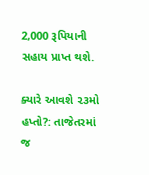2,000 રૂપિયાની સહાય પ્રાપ્ત થશે.

ક્યારે આવશે ૨૩મો હપ્તો?: તાજેતરમાં જ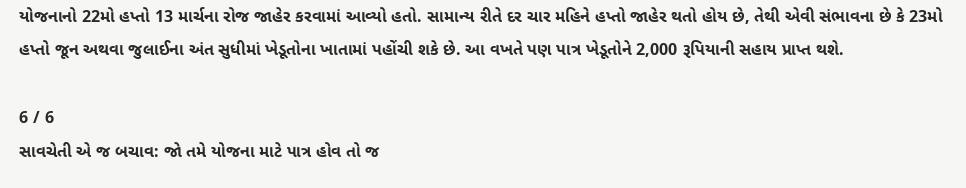યોજનાનો 22મો હપ્તો 13 માર્ચના રોજ જાહેર કરવામાં આવ્યો હતો. સામાન્ય રીતે દર ચાર મહિને હપ્તો જાહેર થતો હોય છે, તેથી એવી સંભાવના છે કે 23મો હપ્તો જૂન અથવા જુલાઈના અંત સુધીમાં ખેડૂતોના ખાતામાં પહોંચી શકે છે. આ વખતે પણ પાત્ર ખેડૂતોને 2,000 રૂપિયાની સહાય પ્રાપ્ત થશે.

6 / 6
સાવચેતી એ જ બચાવ: જો તમે યોજના માટે પાત્ર હોવ તો જ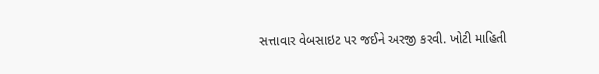સત્તાવાર વેબસાઇટ પર જઈને અરજી કરવી. ખોટી માહિતી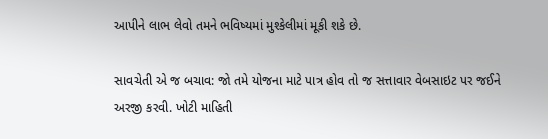આપીને લાભ લેવો તમને ભવિષ્યમાં મુશ્કેલીમાં મૂકી શકે છે.

સાવચેતી એ જ બચાવ: જો તમે યોજના માટે પાત્ર હોવ તો જ સત્તાવાર વેબસાઇટ પર જઈને અરજી કરવી. ખોટી માહિતી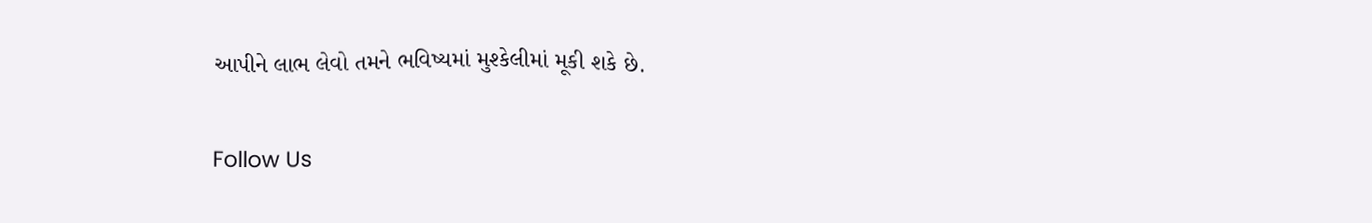આપીને લાભ લેવો તમને ભવિષ્યમાં મુશ્કેલીમાં મૂકી શકે છે.

Follow Us